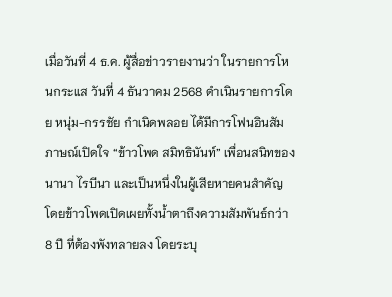เมื่อวันที่ 4 ธ.ค. ผู้สื่อข่าวรายงานว่า ในรายการโหนกระแส วันที่ 4 ธันวาคม 2568 ดำเนินรายการโดย หนุ่ม-กรรชัย กำเนิดพลอย ได้มีการโฟนอินสัมภาษณ์เปิดใจ “ข้าวโพด สมิทธินันท์” เพื่อนสนิทของ นานา ไรบีนา และเป็นหนึ่งในผู้เสียหายคนสำคัญ โดยข้าวโพดเปิดเผยทั้งน้ำตาถึงความสัมพันธ์กว่า 8 ปี ที่ต้องพังทลายลง โดยระบุ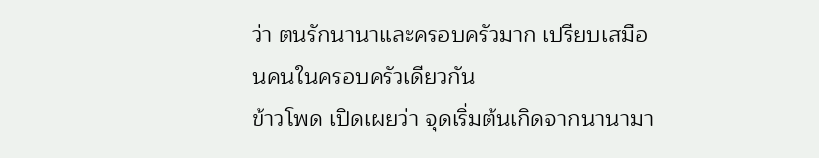ว่า ตนรักนานาและครอบครัวมาก เปรียบเสมือนคนในครอบครัวเดียวกัน
ข้าวโพด เปิดเผยว่า จุดเริ่มต้นเกิดจากนานามา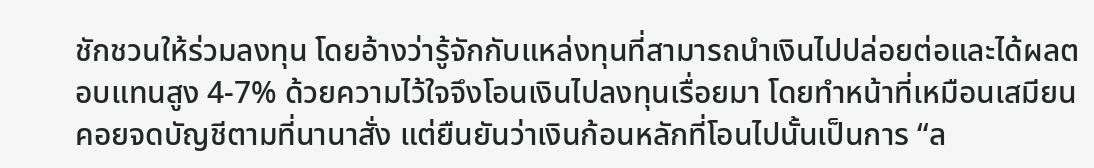ชักชวนให้ร่วมลงทุน โดยอ้างว่ารู้จักกับแหล่งทุนที่สามารถนำเงินไปปล่อยต่อและได้ผลตอบแทนสูง 4-7% ด้วยความไว้ใจจึงโอนเงินไปลงทุนเรื่อยมา โดยทำหน้าที่เหมือนเสมียนคอยจดบัญชีตามที่นานาสั่ง แต่ยืนยันว่าเงินก้อนหลักที่โอนไปนั้นเป็นการ “ล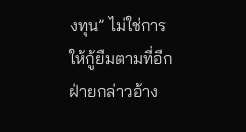งทุน” ไม่ใช่การให้กู้ยืมตามที่อีกฝ่ายกล่าวอ้าง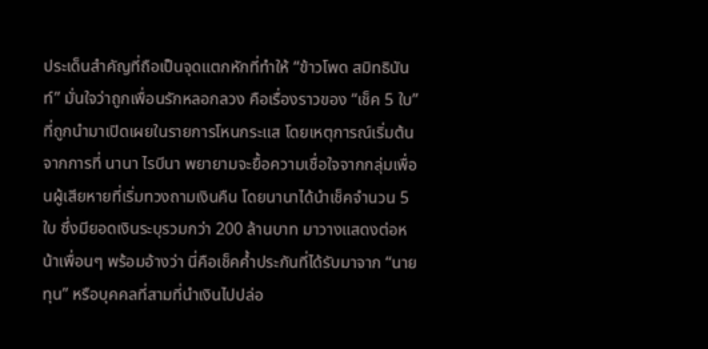ประเด็นสำคัญที่ถือเป็นจุดแตกหักที่ทำให้ “ข้าวโพด สมิทธินันท์” มั่นใจว่าถูกเพื่อนรักหลอกลวง คือเรื่องราวของ “เช็ค 5 ใบ” ที่ถูกนำมาเปิดเผยในรายการโหนกระแส โดยเหตุการณ์เริ่มต้นจากการที่ นานา ไรบีนา พยายามจะยื้อความเชื่อใจจากกลุ่มเพื่อนผู้เสียหายที่เริ่มทวงถามเงินคืน โดยนานาได้นำเช็คจำนวน 5 ใบ ซึ่งมียอดเงินระบุรวมกว่า 200 ล้านบาท มาวางแสดงต่อหน้าเพื่อนๆ พร้อมอ้างว่า นี่คือเช็คค้ำประกันที่ได้รับมาจาก “นายทุน” หรือบุคคลที่สามที่นำเงินไปปล่อ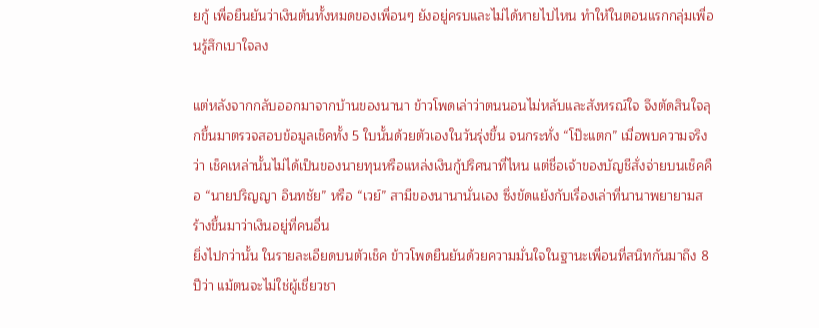ยกู้ เพื่อยืนยันว่าเงินต้นทั้งหมดของเพื่อนๆ ยังอยู่ครบและไม่ได้หายไปไหน ทำให้ในตอนแรกกลุ่มเพื่อนรู้สึกเบาใจลง

แต่หลังจากกลับออกมาจากบ้านของนานา ข้าวโพดเล่าว่าตนนอนไม่หลับและสังหรณ์ใจ จึงตัดสินใจลุกขึ้นมาตรวจสอบข้อมูลเช็คทั้ง 5 ใบนั้นด้วยตัวเองในวันรุ่งขึ้น จนกระทั่ง “โป๊ะแตก” เมื่อพบความจริงว่า เช็คเหล่านั้นไม่ได้เป็นของนายทุนหรือแหล่งเงินกู้ปริศนาที่ไหน แต่ชื่อเจ้าของบัญชีสั่งจ่ายบนเช็คคือ “นายปริญญา อินทชัย” หรือ “เวย์” สามีของนานานั่นเอง ซึ่งขัดแย้งกับเรื่องเล่าที่นานาพยายามสร้างขึ้นมาว่าเงินอยู่ที่คนอื่น
ยิ่งไปกว่านั้น ในรายละเอียดบนตัวเช็ค ข้าวโพดยืนยันด้วยความมั่นใจในฐานะเพื่อนที่สนิทกันมาถึง 8 ปีว่า แม้ตนจะไม่ใช่ผู้เชี่ยวชา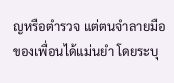ญหรือตำรวจ แต่ตนจำลายมือของเพื่อนได้แม่นยำ โดยระบุ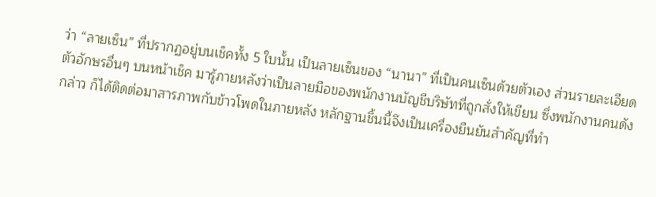ว่า “ลายเซ็น” ที่ปรากฏอยู่บนเช็คทั้ง 5 ใบนั้น เป็นลายเซ็นของ “นานา” ที่เป็นคนเซ็นด้วยตัวเอง ส่วนรายละเอียดตัวอักษรอื่นๆ บนหน้าเช็ค มารู้ภายหลังว่าเป็นลายมือของพนักงานบัญชีบริษัทที่ถูกสั่งให้เขียน ซึ่งพนักงานคนดังกล่าว ก็ได้ติดต่อมาสารภาพกับข้าวโพดในภายหลัง หลักฐานชิ้นนี้จึงเป็นเครื่องยืนยันสำคัญที่ทำ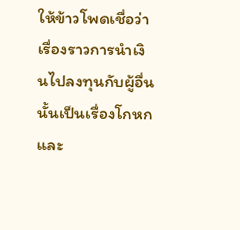ให้ข้าวโพดเชื่อว่า เรื่องราวการนำเงินไปลงทุนกับผู้อื่นนั้นเป็นเรื่องโกหก และ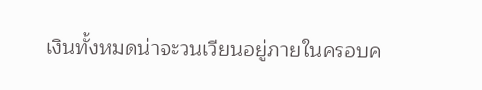เงินทั้งหมดน่าจะวนเวียนอยู่ภายในครอบค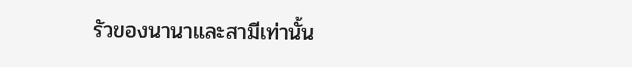รัวของนานาและสามีเท่านั้น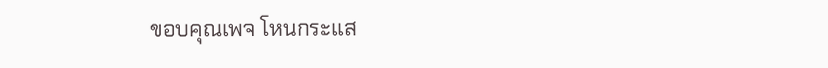ขอบคุณเพจ โหนกระแส